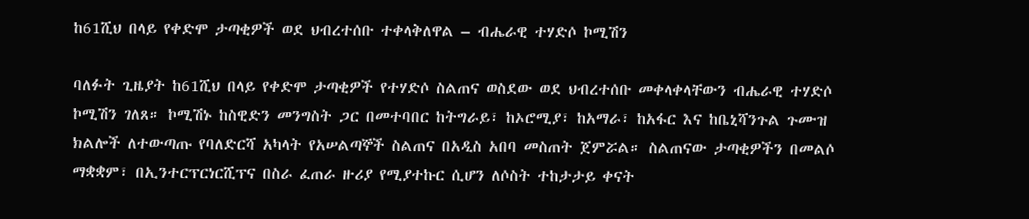ከ61ሺህ በላይ የቀድሞ ታጣቂዎች ወደ ህብረተሰቡ ተቀላቅለዋል – ብሔራዊ ተሃድሶ ኮሚሽን

ባለፉት ጊዜያት ከ61ሺህ በላይ የቀድሞ ታጣቂዎች የተሃድሶ ስልጠና ወስደው ወደ ህብረተሰቡ መቀላቀላቸውን ብሔራዊ ተሃድሶ ኮሚሽን ገለጸ። ኮሚሽኑ ከስዊድን መንግስት ጋር በመተባበር ከትግራይ፣ ከኦሮሚያ፣ ከአማራ፣ ከአፋር እና ከቤኒሻንጉል ጉሙዝ ክልሎች ለተውጣጡ የባለድርሻ አካላት የአሠልጣኞች ስልጠና በአዲስ አበባ መስጠት ጀምሯል። ስልጠናው ታጣቂዎችን በመልሶ ማቋቋም፣ በኢንተርፕርነርሺፕና በስራ ፈጠራ ዙሪያ የሚያተኩር ሲሆን ለሶስት ተከታታይ ቀናት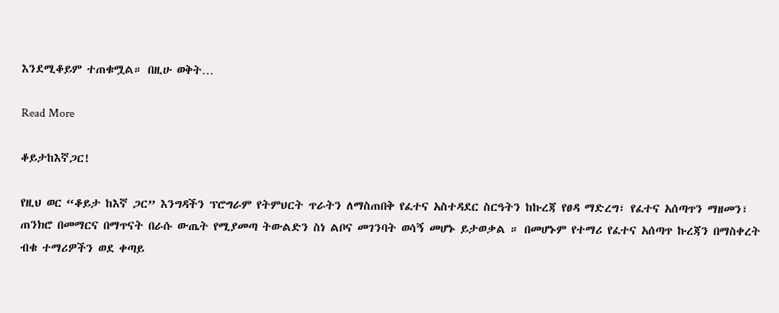እንደሚቆይም ተጠቁሟል። በዚሁ ወቅት…

Read More

ቆይታከእኛጋር!

የዚህ ወር “ቆይታ ከእኛ ጋር” እንግዳችን ፕሮግራም የትምህርት ጥራትን ለማስጠበቅ የፈተና አስተዳደር ስርዓትን ከኩረጃ የፀዳ ማድረግ፣ የፈተና አሰጣጥን ማዘመን፣ ጠንክሮ በመማርና በማጥናት በራሱ ውጤት የሚያመጣ ትውልድን ስነ ልቦና መገንባት ወሳኝ መሆኑ ይታወቃል ። በመሆኑም የተማሪ የፈተና አሰጣጥ ኩረጃን በማስቀረት ብቁ ተማሪዎችን ወደ ቀጣይ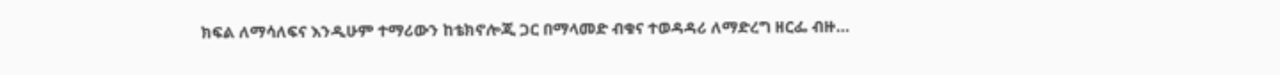ክፍል ለማሳለፍና እንዲሁም ተማሪውን ከቴክኖሎጂ ጋር በማላመድ ብቁና ተወዳዳሪ ለማድረግ ዘርፌ ብዙ…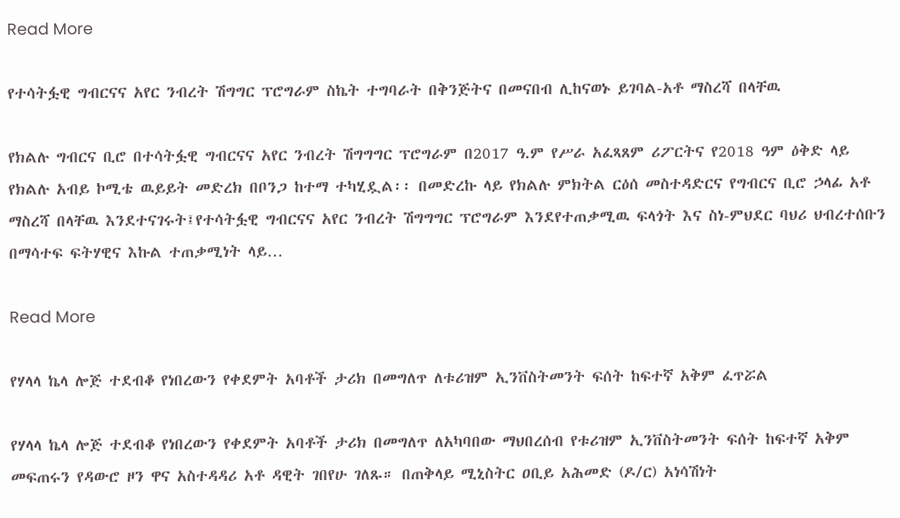Read More

የተሳትፏዊ ግብርናና አየር ንብረት ሽግግር ፕሮግራም ስኬት ተግባራት በቅንጅትና በመናበብ ሊከናወኑ ይገባል-አቶ ማስረሻ በላቸዉ

የክልሉ ግብርና ቢሮ በተሳትፏዊ ግብርናና አየር ንብረት ሽግግግር ፕሮግራም በ2017 ዓ.ም የሥራ አፈጻጸም ሪፖርትና የ2018 ዓም ዕቅድ ላይ የክልሉ አብይ ኮሚቴ ዉይይት መድረክ በቦንጋ ከተማ ተካሂዷል፡፡ በመድረኩ ላይ የክልሉ ምክትል ርዕሰ መስተዳድርና የግብርና ቢሮ ኃላፊ አቶ ማስረሻ በላቸዉ እንደተናገሩት፤የተሳትፏዊ ግብርናና አየር ንብረት ሽግግግር ፕሮግራም እንደየተጠቃሚዉ ፍላጎት እና ስነ-ምህደር ባህሪ ህብረተሰቡን በማሳተፍ ፍትሃዊና እኩል ተጠቃሚነት ላይ…

Read More

የሃላላ ኬላ ሎጅ ተደብቆ የነበረውን የቀደምት አባቶች ታሪክ በመግለጥ ለቱሪዝም ኢንቨስትመንት ፍሰት ከፍተኛ አቅም ፈጥሯል

የሃላላ ኬላ ሎጅ ተደብቆ የነበረውን የቀደምት አባቶች ታሪክ በመግለጥ ለአካባበው ማህበረሰብ የቱሪዝም ኢንቨስትመንት ፍሰት ከፍተኛ አቅም መፍጠሩን የዳውሮ ዞን ዋና አስተዳዳሪ አቶ ዳዊት ገበየሁ ገለጹ። በጠቅላይ ሚኒስትር ዐቢይ አሕመድ (ዶ/ር) አነሳሽነት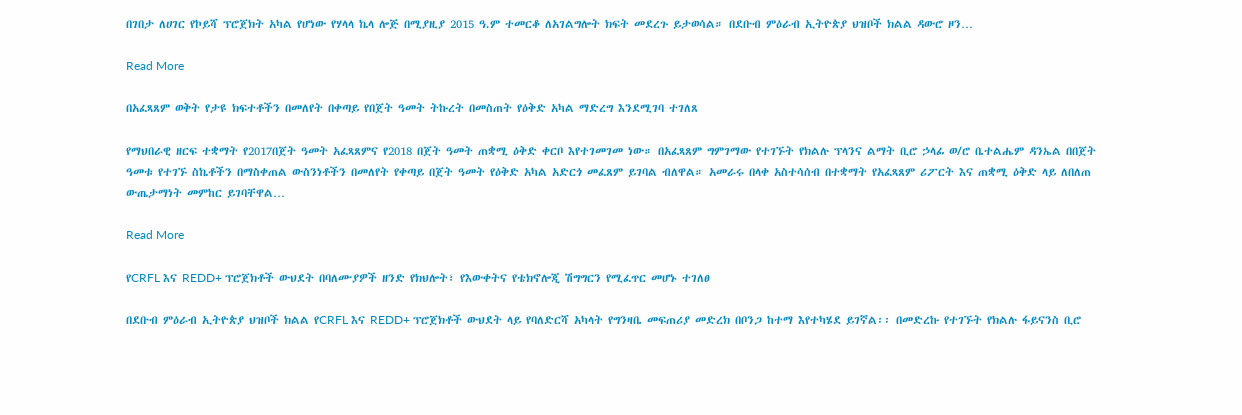በገበታ ለሀገር የኮይሻ ፕሮጀክት አካል የሆነው የሃላላ ኬላ ሎጅ በሚያዚያ 2015 ዓ.ም ተመርቆ ለአገልግሎት ክፍት መደረጉ ይታወሳል። በደቡብ ምዕራብ ኢትዮጵያ ህዝቦች ክልል ዳውሮ ዞን…

Read More

በአፈጻጸም ወቅት የታዩ ክፍተቶችን በመለየት በቀጣይ የበጀት ዓመት ትኩረት በመስጠት የዕቅድ አካል ማድረግ እንደሚገባ ተገለጸ

የማህበራዊ ዘርፍ ተቋማት የ2017በጀት ዓመት አፈጻጸምና የ2018 በጀት ዓመት ጠቋሚ ዕቅድ ቀርቦ እየተገመገመ ነው። በአፈጻጸም ግምገማው የተገኙት የክልሉ ፕላንና ልማት ቢሮ ኃላፊ ወ/ሮ ቤተልሔም ዳንኤል በበጀት ዓመቱ የተገኙ ስኬቶችን በማስቀጠል ውስንነቶችን በመለየት የቀጣይ በጀት ዓመት የዕቅድ አካል አድርጎ መፈጸም ይገባል ብለዋል። አመራሩ በላቀ አስተሳሰብ በተቋማት የአፈጻጸም ሪፖርት እና ጠቋሚ ዕቅድ ላይ ለበለጠ ውጤታማነት መምከር ይገባቸዋል…

Read More

የCRFL እና REDD+ ፕሮጀክቶች ውህደት በባለሙያዎች ዘንድ የክህሎት፣ የእውቀትና የቴክኖሎጂ ሽግግርን የሚፈጥር መሆኑ ተገለፀ

በደቡብ ምዕራብ ኢትዮጵያ ህዝቦች ክልል የCRFL እና REDD+ ፕሮጀክቶች ውህደት ላይ የባለድርሻ አካላት የግንዛቤ መፍጠሪያ መድረክ በቦንጋ ከተማ እየተካሄደ ይገኛል፡፡ በመድረኩ የተገኙት የክልሉ ፋይናንስ ቢሮ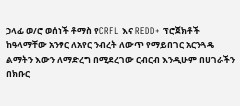ኃላፊ ወ/ሮ ወሰነች ቶማስ የCRFL እና REDD+ ፕሮጀክቶች ከዓላማቸው አንፃር ለአየር ንብረት ለውጥ የማይበገር አርንጓዴ ልማትን እውን ለማድረግ በሚደረገው ርብርብ እንዲሁም በሀገራችን በክቡር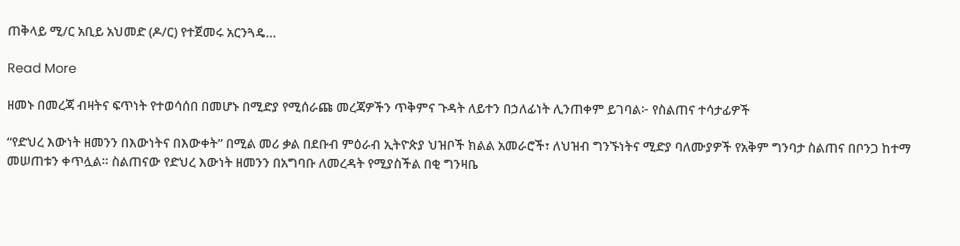ጠቅላይ ሚ/ር አቢይ አህመድ (ዶ/ር) የተጀመሩ አርንጓዴ…

Read More

ዘመኑ በመረጃ ብዛትና ፍጥነት የተወሳሰበ በመሆኑ በሚድያ የሚሰራጩ መረጃዎችን ጥቅምና ጉዳት ለይተን በኃለፊነት ሊንጠቀም ይገባል፦ የስልጠና ተሳታፊዎች

“የድህረ እውነት ዘመንን በእውነትና በእውቀት” በሚል መሪ ቃል በደቡብ ምዕራብ ኢትዮጵያ ህዝቦች ክልል አመራሮች፣ ለህዝብ ግንኙነትና ሚድያ ባለሙያዎች የአቅም ግንባታ ስልጠና በቦንጋ ከተማ መሠጠቱን ቀጥሏል። ስልጠናው የድህረ እውነት ዘመንን በአግባቡ ለመረዳት የሚያስችል በቂ ግንዛቤ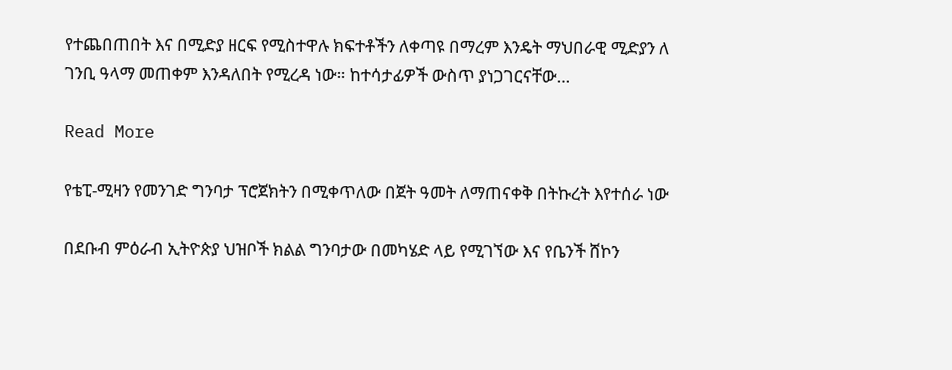የተጨበጠበት እና በሚድያ ዘርፍ የሚስተዋሉ ክፍተቶችን ለቀጣዩ በማረም እንዴት ማህበራዊ ሚድያን ለ ገንቢ ዓላማ መጠቀም እንዳለበት የሚረዳ ነው። ከተሳታፊዎች ውስጥ ያነጋገርናቸው…

Read More

የቴፒ-ሚዛን የመንገድ ግንባታ ፕሮጀክትን በሚቀጥለው በጀት ዓመት ለማጠናቀቅ በትኩረት እየተሰራ ነው

በደቡብ ምዕራብ ኢትዮጵያ ህዝቦች ክልል ግንባታው በመካሄድ ላይ የሚገኘው እና የቤንች ሸኮን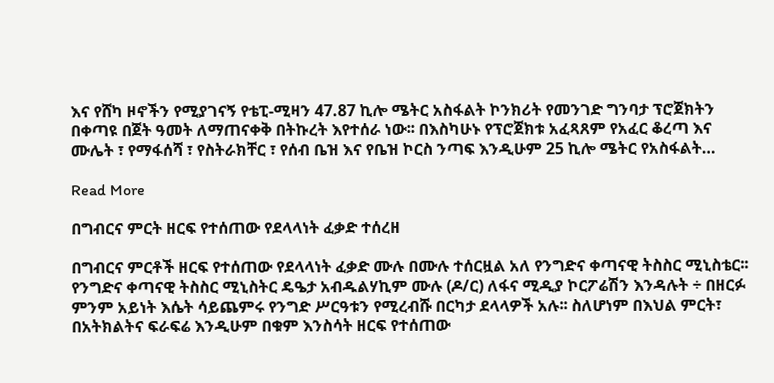እና የሸካ ዞኖችን የሚያገናኝ የቴፒ-ሚዛን 47.87 ኪሎ ሜትር አስፋልት ኮንክሪት የመንገድ ግንባታ ፕሮጀክትን በቀጣዩ በጀት ዓመት ለማጠናቀቅ በትኩረት እየተሰራ ነው፡፡ በእስካሁኑ የፕሮጀክቱ አፈጻጸም የአፈር ቆረጣ እና ሙሌት ፣ የማፋሰሻ ፣ የስትራክቸር ፣ የሰብ ቤዝ እና የቤዝ ኮርስ ንጣፍ እንዲሁም 25 ኪሎ ሜትር የአስፋልት…

Read More

በግብርና ምርት ዘርፍ የተሰጠው የደላላነት ፈቃድ ተሰረዘ

በግብርና ምርቶች ዘርፍ የተሰጠው የደላላነት ፈቃድ ሙሉ በሙሉ ተሰርዟል አለ የንግድና ቀጣናዊ ትስስር ሚኒስቴር፡፡ የንግድና ቀጣናዊ ትስስር ሚኒስትር ዴዔታ አብዱልሃኪም ሙሉ (ዶ/ር) ለፋና ሚዲያ ኮርፖሬሽን እንዳሉት ÷ በዘርፉ ምንም አይነት እሴት ሳይጨምሩ የንግድ ሥርዓቱን የሚረብሹ በርካታ ደላላዎች አሉ፡፡ ስለሆነም በእህል ምርት፣ በአትክልትና ፍራፍሬ እንዲሁም በቁም እንስሳት ዘርፍ የተሰጠው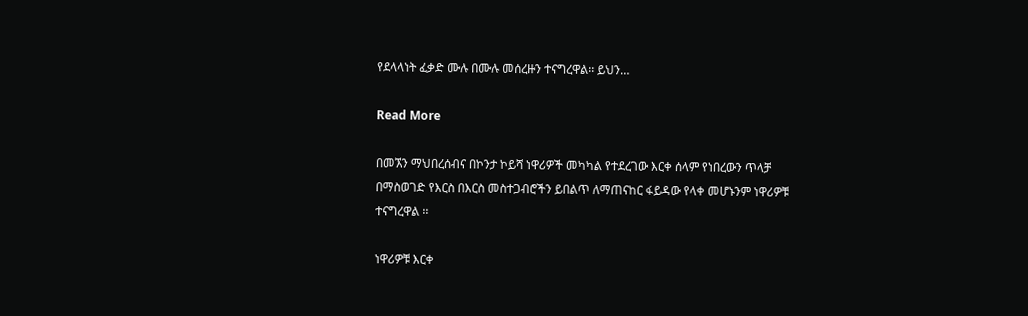የደላላነት ፈቃድ ሙሉ በሙሉ መሰረዙን ተናግረዋል፡፡ ይህን…

Read More

በመኧን ማህበረሰብና በኮንታ ኮይሻ ነዋሪዎች መካካል የተደረገው እርቀ ሰላም የነበረውን ጥላቻ በማስወገድ የእርስ በእርስ መስተጋብሮችን ይበልጥ ለማጠናከር ፋይዳው የላቀ መሆኑንም ነዋሪዎቹ ተናግረዋል ፡፡

ነዋሪዎቹ እርቀ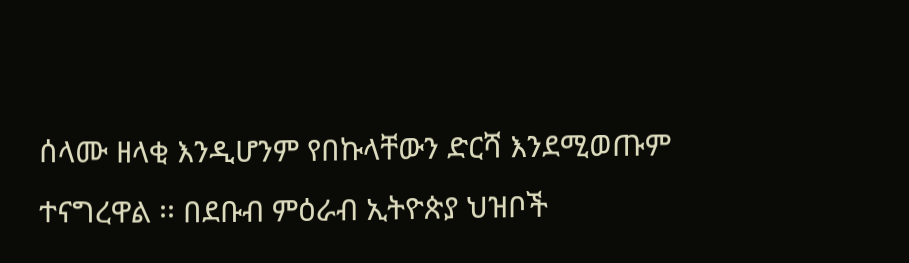ሰላሙ ዘላቂ እንዲሆንም የበኩላቸውን ድርሻ እንደሚወጡም ተናግረዋል ፡፡ በደቡብ ምዕራብ ኢትዮጵያ ህዝቦች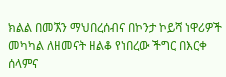ክልል በመኧን ማህበረሰብና በኮንታ ኮይሻ ነዋሪዎች መካካል ለዘመናት ዘልቆ የነበረው ችግር በእርቀ ሰላምና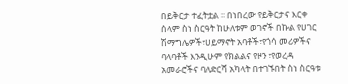በይቅርታ ተፈትቷል ፡፡ በነበረው የይቅርታና እርቀ ሰላም ስነ ስርዓት ከሁለቱም ወገኖች በኩል የሀገር ሽማግሌዎች፣ሀይማኖት አባቶች፣የጎሳ መሪዎችና ባላባቶች እንዲሁም የክልልና የዞን ፣የወረዳ አመራሮችና ባለድርሻ አካላት በተገኙበት ስነ ስርዓቱ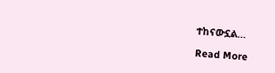ተከናውኗል…

Read More